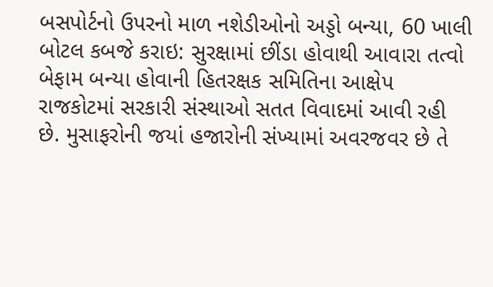બસપોર્ટનો ઉપરનો માળ નશેડીઓનો અડ્ડો બન્યા, 60 ખાલી બોટલ કબજે કરાઇ: સુરક્ષામાં છીંડા હોવાથી આવારા તત્વો બેફામ બન્યા હોવાની હિતરક્ષક સમિતિના આક્ષેપ
રાજકોટમાં સરકારી સંસ્થાઓ સતત વિવાદમાં આવી રહી છે. મુસાફરોની જયાં હજારોની સંખ્યામાં અવરજવર છે તે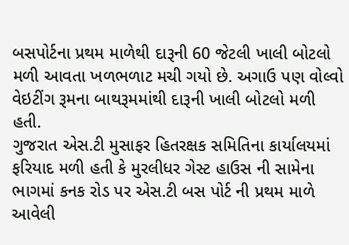બસપોર્ટના પ્રથમ માળેથી દારૂની 60 જેટલી ખાલી બોટલો મળી આવતા ખળભળાટ મચી ગયો છે. અગાઉ પણ વોલ્વો વેઇટીંગ રૂમના બાથરૂમમાંથી દારૂની ખાલી બોટલો મળી હતી.
ગુજરાત એસ.ટી મુસાફર હિતરક્ષક સમિતિના કાર્યાલયમાં ફરિયાદ મળી હતી કે મુરલીધર ગેસ્ટ હાઉસ ની સામેના ભાગમાં કનક રોડ પર એસ.ટી બસ પોર્ટ ની પ્રથમ માળે આવેલી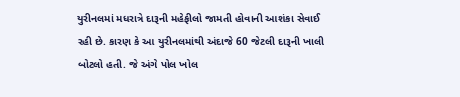યુરીનલમાં મધરાત્રે દારૂની મહેફીલો જામતી હોવાની આશંકા સેવાઈ રહી છે. કારણ કે આ યુરીનલમાંથી અંદાજે 60 જેટલી દારૂની ખાલી બોટલો હતી. જે અંગે પોલ ખોલ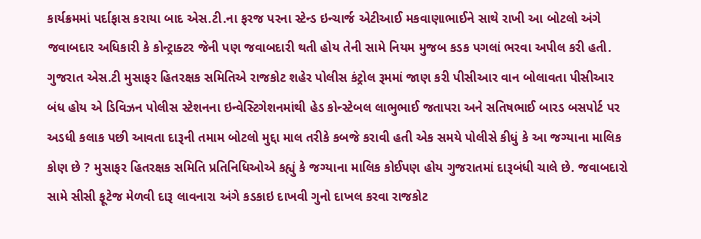કાર્યક્રમમાં પર્દાફાસ કરાયા બાદ એસ.ટી.ના ફરજ પરના સ્ટેન્ડ ઇન્ચાર્જ એટીઆઈ મકવાણાભાઈને સાથે રાખી આ બોટલો અંગે જવાબદાર અધિકારી કે કોન્ટ્રાક્ટર જેની પણ જવાબદારી થતી હોય તેની સામે નિયમ મુજબ કડક પગલાં ભરવા અપીલ કરી હતી.
ગુજરાત એસ.ટી મુસાફર હિતરક્ષક સમિતિએ રાજકોટ શહેર પોલીસ કંટ્રોલ રૂમમાં જાણ કરી પીસીઆર વાન બોલાવતા પીસીઆર બંધ હોય એ ડિવિઝન પોલીસ સ્ટેશનના ઇન્વેસ્ટિગેશનમાંથી હેડ કોન્સ્ટેબલ લાભુભાઈ જતાપરા અને સતિષભાઈ બારડ બસપોર્ટ પર અડધી કલાક પછી આવતા દારૂની તમામ બોટલો મુદ્દા માલ તરીકે કબજે કરાવી હતી એક સમયે પોલીસે કીધું કે આ જગ્યાના માલિક કોણ છે ? મુસાફર હિતરક્ષક સમિતિ પ્રતિનિધિઓએ કહ્યું કે જગ્યાના માલિક કોઈપણ હોય ગુજરાતમાં દારૂબંધી ચાલે છે. જવાબદારો સામે સીસી ફૂટેજ મેળવી દારૂ લાવનારા અંગે કડકાઇ દાખવી ગુનો દાખલ કરવા રાજકોટ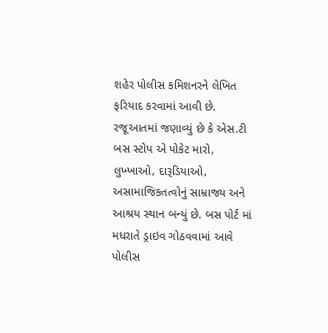શહેર પોલીસ કમિશનરને લેખિત ફરિયાદ કરવામાં આવી છે.
રજૂઆતમાં જણાવ્યું છે કે એસ.ટી બસ સ્ટોપ એ પોકેટ મારો, લુખ્ખાઓ, દારૂડિયાઓ, અસામાજિકતત્વોનું સામ્રાજ્ય અને આશ્રય સ્થાન બન્યું છે. બસ પોર્ટ માં મધરાતે ડ્રાઇવ ગોઠવવામાં આવે પોલીસ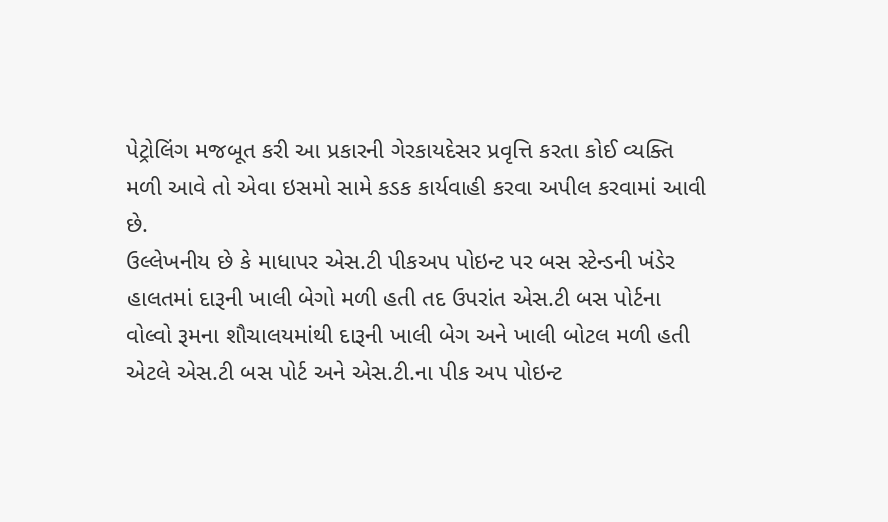પેટ્રોલિંગ મજબૂત કરી આ પ્રકારની ગેરકાયદેસર પ્રવૃત્તિ કરતા કોઈ વ્યક્તિ મળી આવે તો એવા ઇસમો સામે કડક કાર્યવાહી કરવા અપીલ કરવામાં આવી છે.
ઉલ્લેખનીય છે કે માધાપર એસ.ટી પીકઅપ પોઇન્ટ પર બસ સ્ટેન્ડની ખંડેર હાલતમાં દારૂની ખાલી બેગો મળી હતી તદ ઉપરાંત એસ.ટી બસ પોર્ટના વોલ્વો રૂમના શૌચાલયમાંથી દારૂની ખાલી બેગ અને ખાલી બોટલ મળી હતી એટલે એસ.ટી બસ પોર્ટ અને એસ.ટી.ના પીક અપ પોઇન્ટ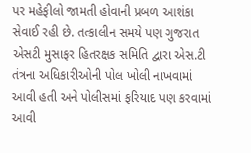પર મહેફીલો જામતી હોવાની પ્રબળ આશંકા સેવાઈ રહી છે. તત્કાલીન સમયે પણ ગુજરાત એસટી મુસાફર હિતરક્ષક સમિતિ દ્વારા એસ.ટી તંત્રના અધિકારીઓની પોલ ખોલી નાખવામાં આવી હતી અને પોલીસમાં ફરિયાદ પણ કરવામાં આવી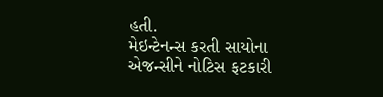હતી.
મેઇન્ટેનન્સ કરતી સાયોના એજન્સીને નોટિસ ફટકારી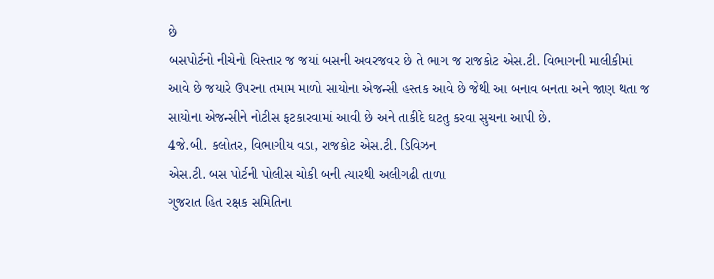છે
બસપોર્ટનો નીચેનો વિસ્તાર જ જયાં બસની અવરજવર છે તે ભાગ જ રાજકોટ એસ.ટી. વિભાગની માલીકીમાં આવે છે જયારે ઉપરના તમામ માળો સાયોના એજન્સી હસ્તક આવે છે જેથી આ બનાવ બનતા અને જાણ થતા જ સાયોના એજન્સીને નોટીસ ફટકારવામાં આવી છે અને તાકીદે ઘટતુ કરવા સુચના આપી છે.
4જે.બી. કલોતર, વિભાગીય વડા, રાજકોટ એસ.ટી. ડિવિઝન
એસ.ટી. બસ પોર્ટની પોલીસ ચોકી બની ત્યારથી અલીગઢી તાળા
ગુજરાત હિત રક્ષક સમિતિના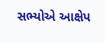સભ્યોએ આક્ષેપ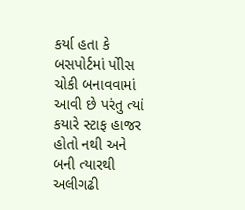કર્યા હતા કે બસપોર્ટમાં પોીસ ચોકી બનાવવામાં આવી છે પરંતુ ત્યાં કયારે સ્ટાફ હાજર હોતો નથી અને બની ત્યારથી અલીગઢી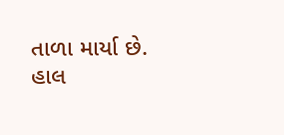તાળા માર્યા છે. હાલ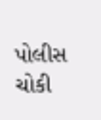પોલીસ ચોકી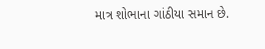માત્ર શોભાના ગાંઠીયા સમાન છે.